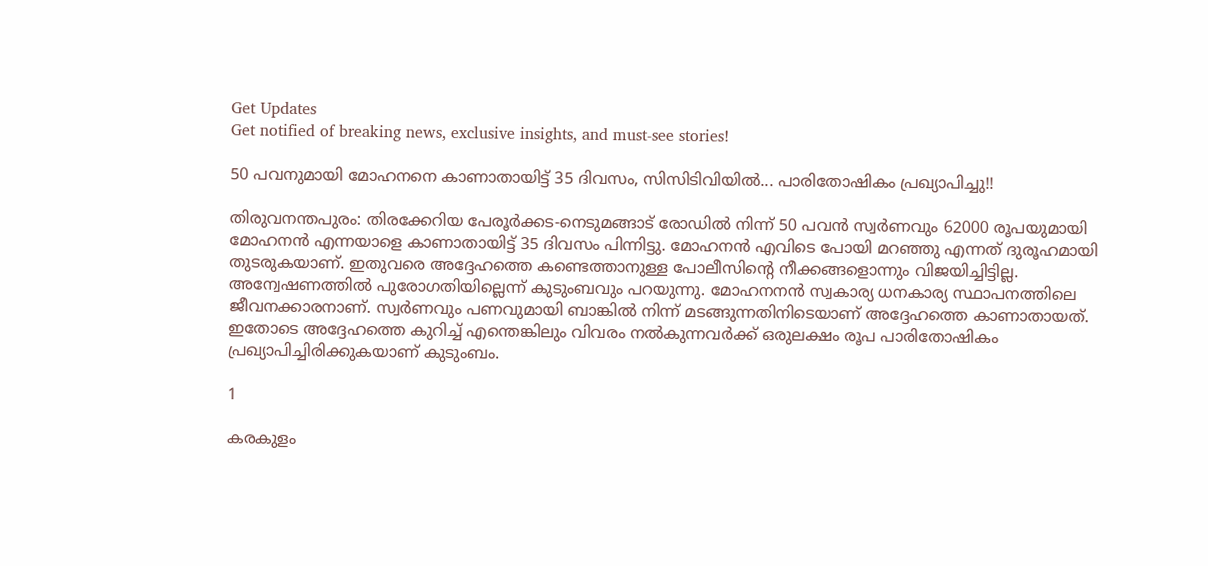Get Updates
Get notified of breaking news, exclusive insights, and must-see stories!

50 പവനുമായി മോഹനനെ കാണാതായിട്ട് 35 ദിവസം, സിസിടിവിയില്‍... പാരിതോഷികം പ്രഖ്യാപിച്ചു!!

തിരുവനന്തപുരം: തിരക്കേറിയ പേരൂര്‍ക്കട-നെടുമങ്ങാട് രോഡില്‍ നിന്ന് 50 പവന്‍ സ്വര്‍ണവും 62000 രൂപയുമായി മോഹനന്‍ എന്നയാളെ കാണാതായിട്ട് 35 ദിവസം പിന്നിട്ടു. മോഹനന്‍ എവിടെ പോയി മറഞ്ഞു എന്നത് ദുരൂഹമായി തുടരുകയാണ്. ഇതുവരെ അദ്ദേഹത്തെ കണ്ടെത്താനുള്ള പോലീസിന്റെ നീക്കങ്ങളൊന്നും വിജയിച്ചിട്ടില്ല. അന്വേഷണത്തില്‍ പുരോഗതിയില്ലെന്ന് കുടുംബവും പറയുന്നു. മോഹനനന്‍ സ്വകാര്യ ധനകാര്യ സ്ഥാപനത്തിലെ ജീവനക്കാരനാണ്. സ്വര്‍ണവും പണവുമായി ബാങ്കില്‍ നിന്ന് മടങ്ങുന്നതിനിടെയാണ് അദ്ദേഹത്തെ കാണാതായത്. ഇതോടെ അദ്ദേഹത്തെ കുറിച്ച് എന്തെങ്കിലും വിവരം നല്‍കുന്നവര്‍ക്ക് ഒരുലക്ഷം രൂപ പാരിതോഷികം പ്രഖ്യാപിച്ചിരിക്കുകയാണ് കുടുംബം.

1

കരകുളം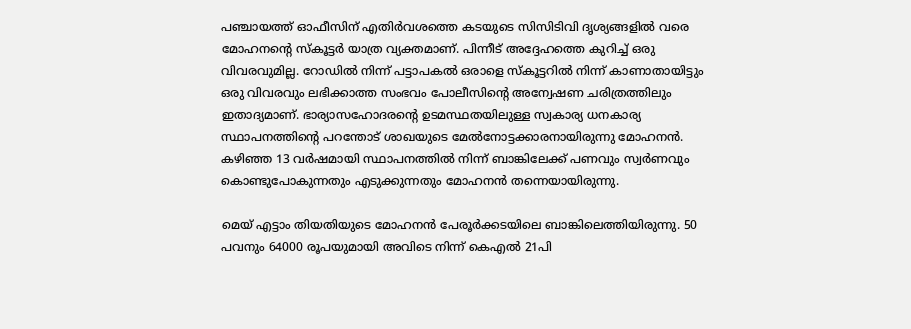പഞ്ചായത്ത് ഓഫീസിന് എതിര്‍വശത്തെ കടയുടെ സിസിടിവി ദൃശ്യങ്ങളില്‍ വരെ മോഹനന്റെ സ്‌കൂട്ടര്‍ യാത്ര വ്യക്തമാണ്. പിന്നീട് അദ്ദേഹത്തെ കുറിച്ച് ഒരു വിവരവുമില്ല. റോഡില്‍ നിന്ന് പട്ടാപകല്‍ ഒരാളെ സ്‌കൂട്ടറില്‍ നിന്ന് കാണാതായിട്ടും ഒരു വിവരവും ലഭിക്കാത്ത സംഭവം പോലീസിന്റെ അന്വേഷണ ചരിത്രത്തിലും ഇതാദ്യമാണ്. ഭാര്യാസഹോദരന്റെ ഉടമസ്ഥതയിലുള്ള സ്വകാര്യ ധനകാര്യ സ്ഥാപനത്തിന്റെ പറന്തോട് ശാഖയുടെ മേല്‍നോട്ടക്കാരനായിരുന്നു മോഹനന്‍. കഴിഞ്ഞ 13 വര്‍ഷമായി സ്ഥാപനത്തില്‍ നിന്ന് ബാങ്കിലേക്ക് പണവും സ്വര്‍ണവും കൊണ്ടുപോകുന്നതും എടുക്കുന്നതും മോഹനന്‍ തന്നെയായിരുന്നു.

മെയ് എട്ടാം തിയതിയുടെ മോഹനന്‍ പേരൂര്‍ക്കടയിലെ ബാങ്കിലെത്തിയിരുന്നു. 50 പവനും 64000 രൂപയുമായി അവിടെ നിന്ന് കെഎല്‍ 21പി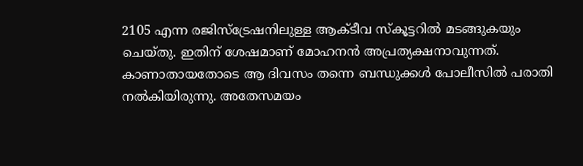2105 എന്ന രജിസ്‌ട്രേഷനിലുള്ള ആക്ടീവ സ്‌കൂട്ടറില്‍ മടങ്ങുകയും ചെയ്തു. ഇതിന് ശേഷമാണ് മോഹനന്‍ അപ്രത്യക്ഷനാവുന്നത്. കാണാതായതോടെ ആ ദിവസം തന്നെ ബന്ധുക്കള്‍ പോലീസില്‍ പരാതി നല്‍കിയിരുന്നു. അതേസമയം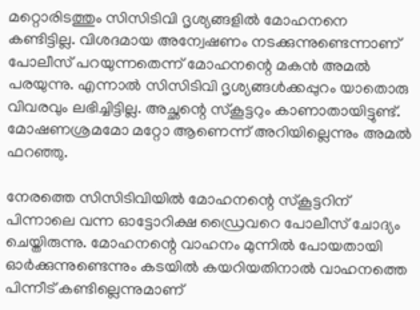മറ്റൊരിടത്തും സിസിടിവി ദൃശ്യങ്ങളില്‍ മോഹനനെ കണ്ടിട്ടില്ല. വിശദമായ അന്വേഷണം നടക്കുന്നുണ്ടെന്നാണ് പോലീസ് പറയുന്നതെന്ന് മോഹനന്റെ മകന്‍ അമല്‍ പരയുന്നു. എന്നാല്‍ സിസിടിവി ദൃശ്യങ്ങള്‍ക്കപ്പുറം യാതൊരു വിവരവും ലഭിച്ചിട്ടില്ല. അച്ഛന്റെ സ്‌കൂട്ടറും കാണാതായിട്ടുണ്ട്. മോഷണശ്രമമോ മറ്റോ ആണെന്ന് അറിയില്ലെന്നും അമല്‍ ഫറഞ്ഞു.

നേരത്തെ സിസിടിവിയില്‍ മോഹനന്റെ സ്‌കൂട്ടറിന് പിന്നാലെ വന്ന ഓട്ടോറിക്ഷ ഡ്രൈവറെ പോലീസ് ചോദ്യം ചെയ്തിരുന്നു. മോഹനന്റെ വാഹനം മുന്നില്‍ പോയതായി ഓര്‍ക്കുന്നുണ്ടെന്നും കടയില്‍ കയറിയതിനാല്‍ വാഹനത്തെ പിന്നീട് കണ്ടില്ലെന്നുമാണ്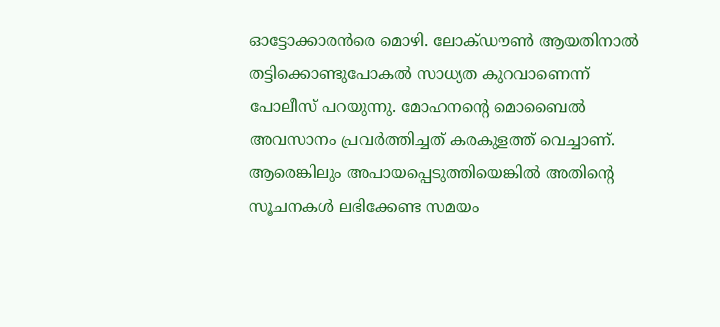ഓട്ടോക്കാരന്‍രെ മൊഴി. ലോക്ഡൗണ്‍ ആയതിനാല്‍ തട്ടിക്കൊണ്ടുപോകല്‍ സാധ്യത കുറവാണെന്ന് പോലീസ് പറയുന്നു. മോഹനന്റെ മൊബൈല്‍ അവസാനം പ്രവര്‍ത്തിച്ചത് കരകുളത്ത് വെച്ചാണ്. ആരെങ്കിലും അപായപ്പെടുത്തിയെങ്കില്‍ അതിന്റെ സൂചനകള്‍ ലഭിക്കേണ്ട സമയം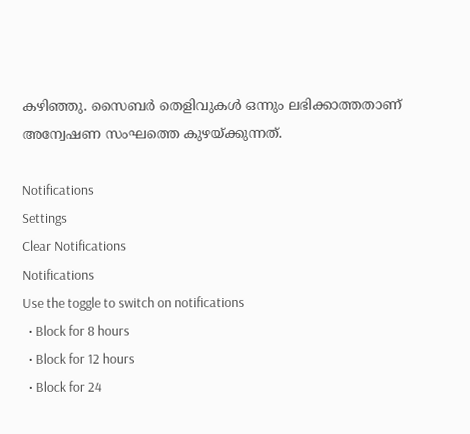കഴിഞ്ഞു. സൈബര്‍ തെളിവുകള്‍ ഒന്നും ലഭിക്കാത്തതാണ് അന്വേഷണ സംഘത്തെ കുഴയ്ക്കുന്നത്.

Notifications
Settings
Clear Notifications
Notifications
Use the toggle to switch on notifications
  • Block for 8 hours
  • Block for 12 hours
  • Block for 24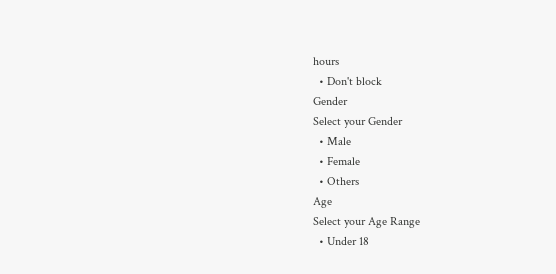hours
  • Don't block
Gender
Select your Gender
  • Male
  • Female
  • Others
Age
Select your Age Range
  • Under 18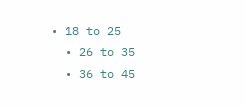• 18 to 25
  • 26 to 35
  • 36 to 45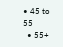• 45 to 55
  • 55+